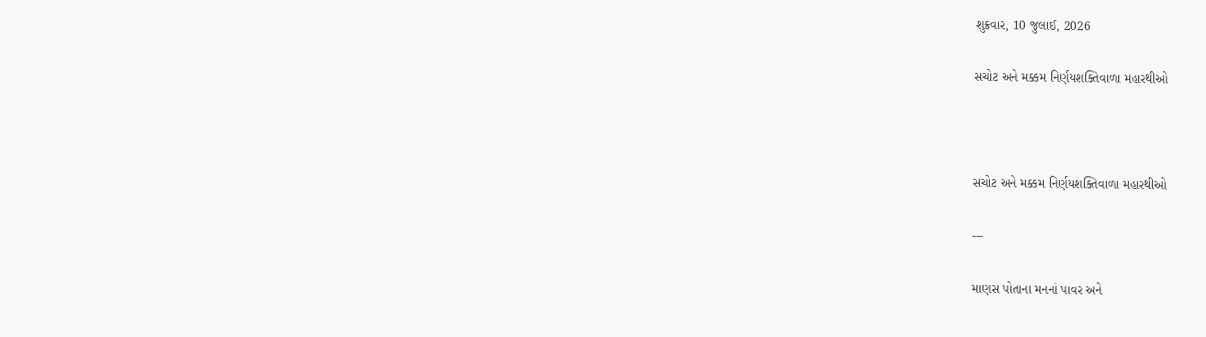શુક્રવાર, 10 જુલાઈ, 2026

સચોટ અને મક્કમ નિર્ણયશક્તિવાળા મહારથીઓ



સચોટ અને મક્કમ નિર્ણયશક્તિવાળા મહારથીઓ

---

માણસ પોતાના મનનાં પાવર અને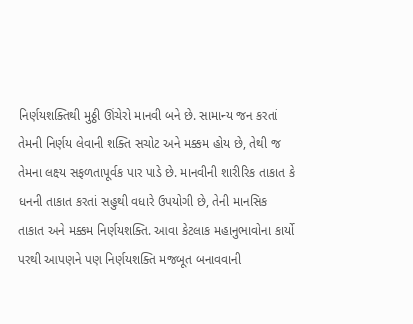નિર્ણયશક્તિથી મુઠ્ઠી ઊંચેરો માનવી બને છે. સામાન્ય જન કરતાં તેમની નિર્ણય લેવાની શક્તિ સચોટ અને મક્કમ હોય છે, તેથી જ તેમના લક્ષ્ય સફળતાપૂર્વક પાર પાડે છે. માનવીની શારીરિક તાકાત કે ધનની તાકાત કરતાં સહુથી વધારે ઉપયોગી છે, તેની માનસિક તાકાત અને મક્કમ નિર્ણયશક્તિ. આવા કેટલાક મહાનુભાવોના કાર્યો પરથી આપણને પણ નિર્ણયશક્તિ મજબૂત બનાવવાની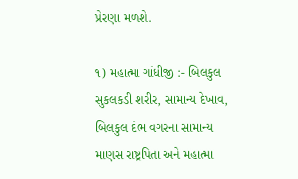પ્રેરણા મળશે.

૧) મહાત્મા ગાંધીજી :- બિલકુલ સુકલકડી શરીર, સામાન્ય દેખાવ, બિલકુલ દંભ વગરના સામાન્ય માણસ રાષ્ટ્રપિતા અને મહાત્મા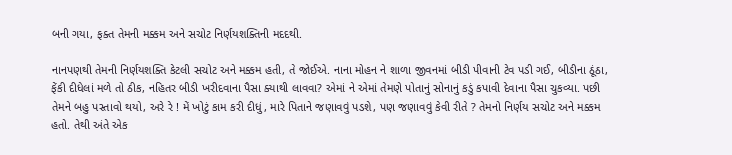બની ગયા, ફક્ત તેમની મક્કમ અને સચોટ નિર્ણયશક્તિની મદદથી.

નાનપણથી તેમની નિર્ણયશક્તિ કેટલી સચોટ અને મક્કમ હતી, તે જોઈએ. નાના મોહન ને શાળા જીવનમાં બીડી પીવાની ટેવ પડી ગઈ, બીડીના ઠૂંઠા, ફેંકી દીધેલાં મળે તો ઠીક, નહિતર બીડી ખરીદવાના પૈસા ક્યાથી લાવવા? એમાં ને એમાં તેમણે પોતાનું સોનાનું કડું કપાવી દેવાના પૈસા ચુકવ્યા. પછી તેમને બહુ પસ્તાવો થયો, અરે રે ! મેં ખોટું કામ કરી દીધું, મારે પિતાને જણાવવું પડશે, પણ જણાવવું કેવી રીતે ? તેમનો નિર્ણય સચોટ અને મક્કમ હતો. તેથી અંતે એક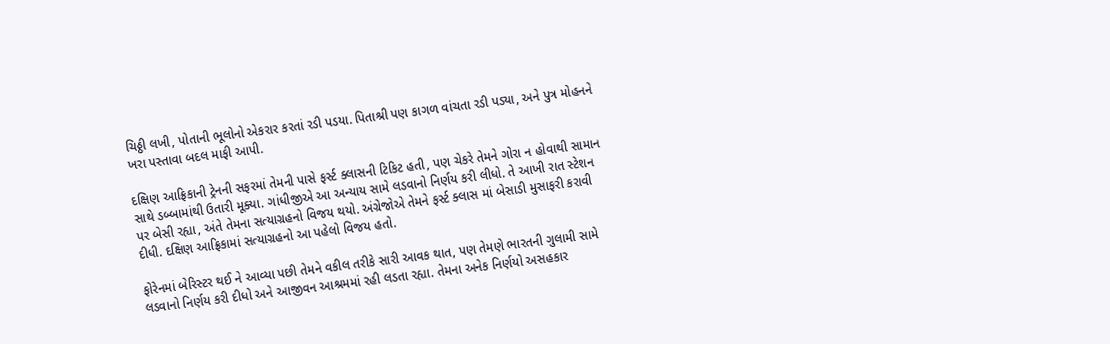ચિઠ્ઠી લખી, પોતાની ભૂલોનો એકરાર કરતાં રડી પડયા. પિતાશ્રી પણ કાગળ વાંચતા રડી પડ્યા, અને પુત્ર મોહનને ખરા પસ્તાવા બદલ માફી આપી.

દક્ષિણ આફ્રિકાની ટ્રેનની સફરમાં તેમની પાસે ફર્સ્ટ ક્લાસની ટિકિટ હતી, પણ ચેકરે તેમને ગોરા ન હોવાથી સામાન સાથે ડબ્બામાંથી ઉતારી મૂક્યા. ગાંધીજીએ આ અન્યાય સામે લડવાનો નિર્ણય કરી લીધો. તે આખી રાત સ્ટેશન પર બેસી રહ્યા, અંતે તેમના સત્યાગ્રહનો વિજય થયો. અંગ્રેજોએ તેમને ફર્સ્ટ ક્લાસ માં બેસાડી મુસાફરી કરાવી દીધી. દક્ષિણ આફ્રિકામાં સત્યાગ્રહનો આ પહેલો વિજય હતો.

ફોરેનમાં બેરિસ્ટર થઈ ને આવ્યા પછી તેમને વકીલ તરીકે સારી આવક થાત, પણ તેમણે ભારતની ગુલામી સામે લડવાનો નિર્ણય કરી દીધો અને આજીવન આશ્રમમાં રહી લડતા રહ્યા. તેમના અનેક નિર્ણયો અસહકાર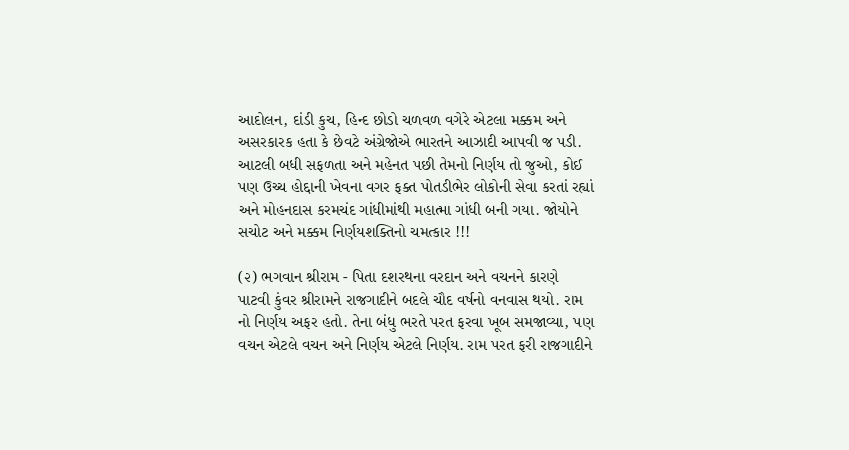આદોલન, દાંડી કુચ, હિન્દ છોડો ચળવળ વગેરે એટલા મક્કમ અને અસરકારક હતા કે છેવટે અંગ્રેજોએ ભારતને આઝાદી આપવી જ પડી. આટલી બધી સફળતા અને મહેનત પછી તેમનો નિર્ણય તો જુઓ, કોઈ પણ ઉચ્ચ હોદ્દાની ખેવના વગર ફક્ત પોતડીભેર લોકોની સેવા કરતાં રહ્યાં અને મોહનદાસ કરમચંદ ગાંધીમાંથી મહાત્મા ગાંધી બની ગયા. જોયોને સચોટ અને મક્કમ નિર્ણયશક્તિનો ચમત્કાર !!!

(૨) ભગવાન શ્રીરામ - પિતા દશરથના વરદાન અને વચનને કારણે પાટવી કુંવર શ્રીરામને રાજગાદીને બદલે ચૌદ વર્ષનો વનવાસ થયો. રામ નો નિર્ણય અફર હતો. તેના બંધુ ભરતે પરત ફરવા ખૂબ સમજાવ્યા, પણ વચન એટલે વચન અને નિર્ણય એટલે નિર્ણય. રામ પરત ફરી રાજગાદીને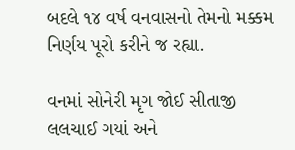બદલે ૧૪ વર્ષ વનવાસનો તેમનો મક્કમ નિર્ણય પૂરો કરીને જ રહ્યા.

વનમાં સોનેરી મૃગ જોઈ સીતાજી લલચાઈ ગયાં અને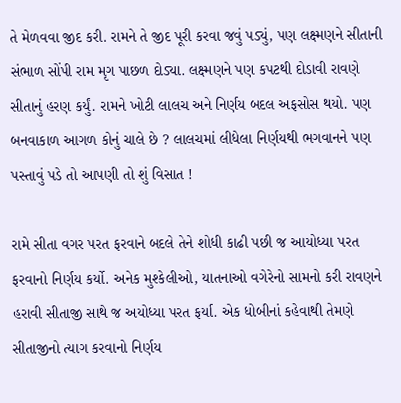તે મેળવવા જીદ કરી. રામને તે જીદ પૂરી કરવા જવું પડ્યું, પણ લક્ષ્મણને સીતાની સંભાળ સોંપી રામ મૃગ પાછળ દોડ્યા. લક્ષ્મણને પણ કપટથી દોડાવી રાવણે સીતાનું હરણ કર્યું. રામને ખોટી લાલચ અને નિર્ણય બદલ અફસોસ થયો. પણ બનવાકાળ આગળ કોનું ચાલે છે ? લાલચમાં લીધેલા નિર્ણયથી ભગવાનને પણ પસ્તાવું પડે તો આપણી તો શું વિસાત !

રામે સીતા વગર પરત ફરવાને બદલે તેને શોધી કાઢી પછી જ આયોધ્યા પરત ફરવાનો નિર્ણય કર્યો. અનેક મુશ્કેલીઓ, યાતનાઓ વગેરેનો સામનો કરી રાવણને હરાવી સીતાજી સાથે જ અયોધ્યા પરત ફર્યા. એક ધોબીનાં કહેવાથી તેમણે સીતાજીનો ત્યાગ કરવાનો નિર્ણય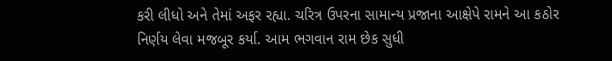કરી લીધો અને તેમાં અફર રહ્યા. ચરિત્ર ઉપરના સામાન્ય પ્રજાના આક્ષેપે રામને આ કઠોર નિર્ણય લેવા મજબૂર કર્યા. આમ ભગવાન રામ છેક સુધી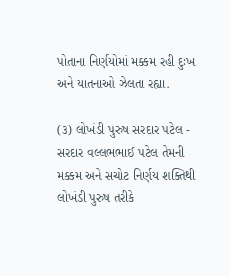પોતાના નિર્ણયોમાં મક્કમ રહી દુઃખ અને યાતનાઓ ઝેલતા રહ્યા.

(૩) લોખંડી પુરુષ સરદાર પટેલ - સરદાર વલ્લભભાઈ પટેલ તેમની મક્કમ અને સચોટ નિર્ણય શક્તિથી લોખંડી પુરુષ તરીકે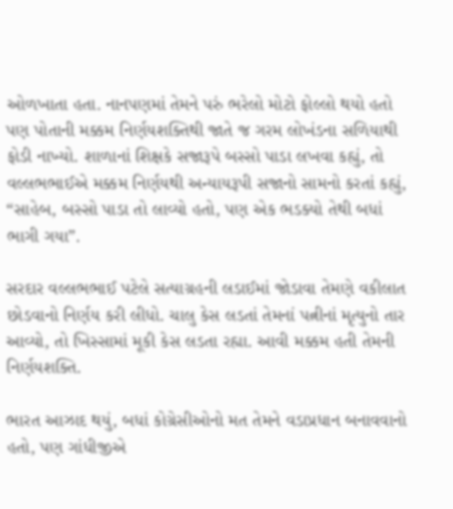ઓળખાતા હતા. નાનપણમાં તેમને પરું ભરેલો મોટો ફોલ્લો થયો હતો પણ પોતાની મક્કમ નિર્ણયશક્તિથી જાતે જ ગરમ લોખંડના સળિયાથી ફોડી નાખ્યો. શાળાનાં શિક્ષકે સજારૂપે બસ્સો પાડા લખવા કહ્યું, તો વલ્લભભાઈએ મક્કમ નિર્ણયથી અન્યાયરૂપી સજાનો સામનો કરતાં કહ્યું, “સાહેબ, બસ્સો પાડા તો લાવ્યો હતો, પણ એક ભડક્યો તેથી બધાં ભાગી ગયા”.

સરદાર વલ્લભભાઈ પટેલે સત્યાગ્રહની લડાઈમાં જોડાવા તેમણે વકીલાત છોડવાનો નિર્ણય કરી લીધો. ચાલુ કેસ લડતાં તેમનાં પત્નીનાં મૃત્યુનો તાર આવ્યો, તો ખિસ્સામાં મૂકી કેસ લડતા રહ્યા. આવી મક્કમ હતી તેમની નિર્ણયશક્તિ.

ભારત આઝાદ થયું, બધાં કોગ્રેસીઓનો મત તેમને વડાપ્રધાન બનાવવાનો હતો, પણ ગાંધીજીએ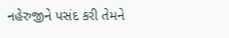નહેરુજીને પસંદ કરી તેમને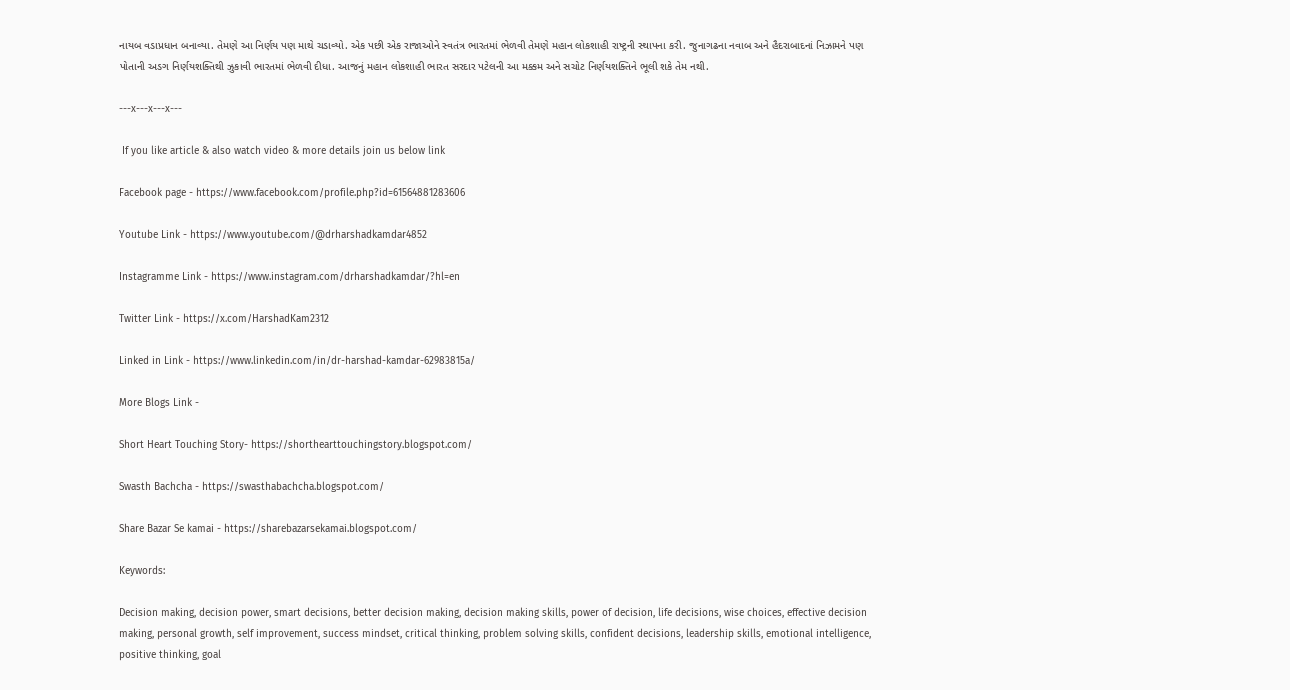નાયબ વડાપ્રધાન બનાવ્યા. તેમણે આ નિર્ણય પણ માથે ચડાવ્યો. એક પછી એક રાજાઓને સ્વતંત્ર ભારતમાં ભેળવી તેમણે મહાન લોકશાહી રાષ્ટ્રની સ્થાપના કરી. જુનાગઢના નવાબ અને હૈદરાબાદનાં નિઝામને પણ પોતાની અડગ નિર્ણયશક્તિથી ઝુકાવી ભારતમાં ભેળવી દીધા. આજનું મહાન લોકશાહી ભારત સરદાર પટેલની આ મક્કમ અને સચોટ નિર્ણયશક્તિને ભૂલી શકે તેમ નથી.

---x---x---x---

 If you like article & also watch video & more details join us below link

Facebook page - https://www.facebook.com/profile.php?id=61564881283606

Youtube Link - https://www.youtube.com/@drharshadkamdar4852

Instagramme Link - https://www.instagram.com/drharshadkamdar/?hl=en

Twitter Link - https://x.com/HarshadKam2312

Linked in Link - https://www.linkedin.com/in/dr-harshad-kamdar-62983815a/

More Blogs Link -

Short Heart Touching Story- https://shorthearttouchingstory.blogspot.com/

Swasth Bachcha - https://swasthabachcha.blogspot.com/

Share Bazar Se kamai - https://sharebazarsekamai.blogspot.com/

Keywords:

Decision making, decision power, smart decisions, better decision making, decision making skills, power of decision, life decisions, wise choices, effective decision making, personal growth, self improvement, success mindset, critical thinking, problem solving skills, confident decisions, leadership skills, emotional intelligence, positive thinking, goal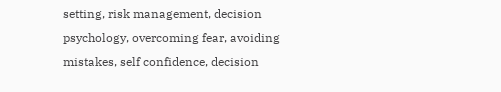setting, risk management, decision psychology, overcoming fear, avoiding mistakes, self confidence, decision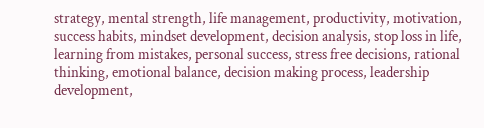strategy, mental strength, life management, productivity, motivation, success habits, mindset development, decision analysis, stop loss in life, learning from mistakes, personal success, stress free decisions, rational thinking, emotional balance, decision making process, leadership development,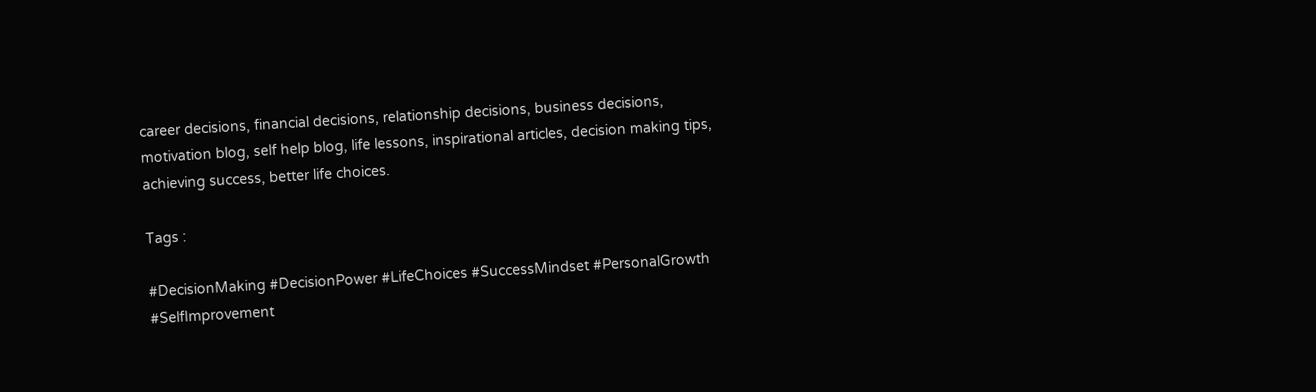career decisions, financial decisions, relationship decisions, business decisions, motivation blog, self help blog, life lessons, inspirational articles, decision making tips, achieving success, better life choices.

Tags :

#DecisionMaking #DecisionPower #LifeChoices #SuccessMindset #PersonalGrowth #SelfImprovement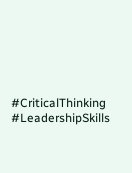#CriticalThinking #LeadershipSkills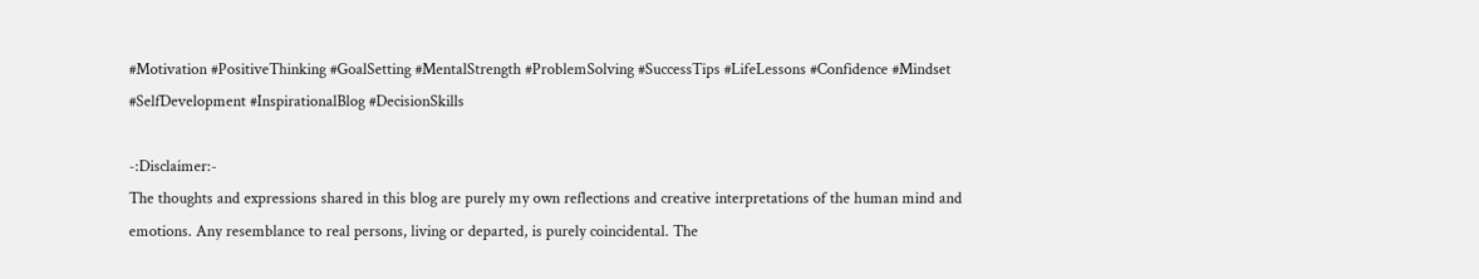#Motivation #PositiveThinking #GoalSetting #MentalStrength #ProblemSolving #SuccessTips #LifeLessons #Confidence #Mindset #SelfDevelopment #InspirationalBlog #DecisionSkills

-:Disclaimer:-
The thoughts and expressions shared in this blog are purely my own reflections and creative interpretations of the human mind and emotions. Any resemblance to real persons, living or departed, is purely coincidental. The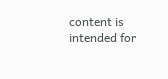content is intended for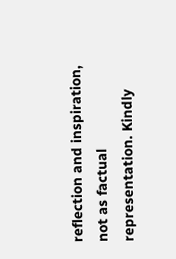reflection and inspiration, not as factual representation. Kindly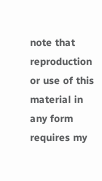note that reproduction or use of this material in any form requires my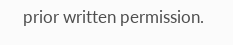prior written permission.